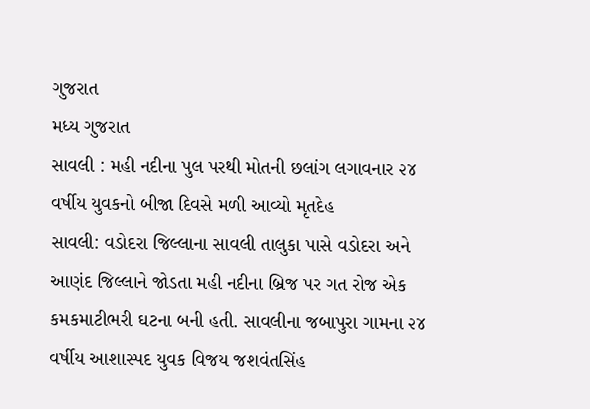ગુજરાત
મધ્ય ગુજરાત
સાવલી : મહી નદીના પુલ પરથી મોતની છલાંગ લગાવનાર ૨૪ વર્ષીય યુવકનો બીજા દિવસે મળી આવ્યો મૃતદેહ
સાવલી: વડોદરા જિલ્લાના સાવલી તાલુકા પાસે વડોદરા અને આણંદ જિલ્લાને જોડતા મહી નદીના બ્રિજ પર ગત રોજ એક કમકમાટીભરી ઘટના બની હતી. સાવલીના જબાપુરા ગામના ૨૪ વર્ષીય આશાસ્પદ યુવક વિજય જશવંતસિંહ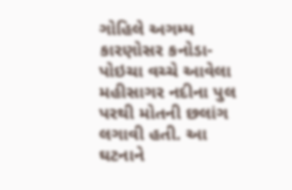ગોહિલે અગમ્ય કારણોસર કનોડા-પોઇચા વચ્ચે આવેલા મહીસાગર નદીના પુલ પરથી મોતની છલાંગ લગાવી હતી. આ ઘટનાને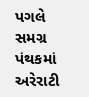પગલે સમગ્ર પંથકમાં અરેરાટી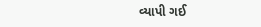વ્યાપી ગઈ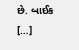છે. બાઈક […]